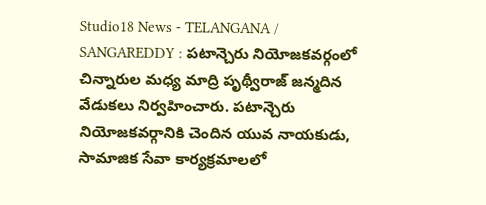Studio18 News - TELANGANA / SANGAREDDY : పటాన్చెరు నియోజకవర్గంలో చిన్నారుల మధ్య మాద్రి పృథ్వీరాజ్ జన్మదిన వేడుకలు నిర్వహించారు. పటాన్చెరు నియోజకవర్గానికి చెందిన యువ నాయకుడు, సామాజిక సేవా కార్యక్రమాలలో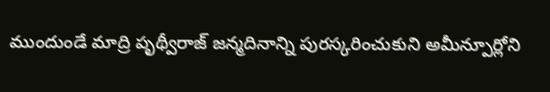ముందుండే మాద్రి పృథ్వీరాజ్ జన్మదినాన్ని పురస్కరించుకుని అమీన్పూర్లోని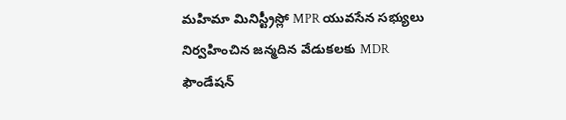మహిమా మినిస్ట్రీస్లో MPR యువసేన సభ్యులు నిర్వహించిన జన్మదిన వేడుకలకు MDR ఫౌండేషన్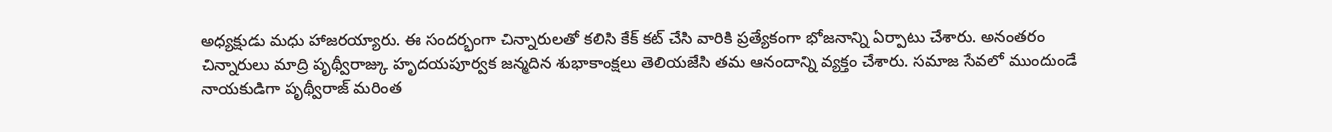అధ్యక్షుడు మధు హాజరయ్యారు. ఈ సందర్భంగా చిన్నారులతో కలిసి కేక్ కట్ చేసి వారికి ప్రత్యేకంగా భోజనాన్ని ఏర్పాటు చేశారు. అనంతరం చిన్నారులు మాద్రి పృథ్వీరాజ్కు హృదయపూర్వక జన్మదిన శుభాకాంక్షలు తెలియజేసి తమ ఆనందాన్ని వ్యక్తం చేశారు. సమాజ సేవలో ముందుండే నాయకుడిగా పృథ్వీరాజ్ మరింత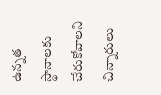ఉన్నత స్థానాలకు చేరుకోవాలని చిన్నారులు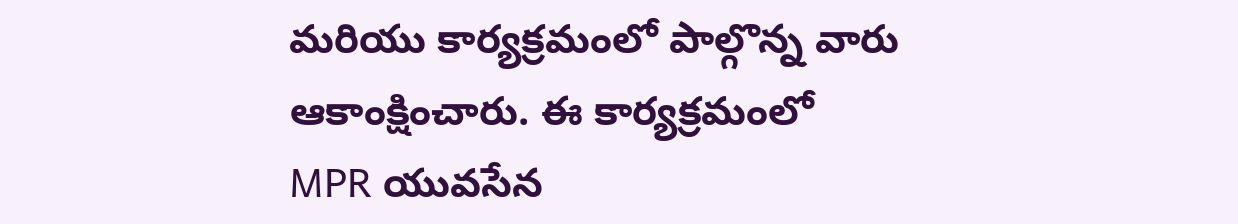మరియు కార్యక్రమంలో పాల్గొన్న వారు ఆకాంక్షించారు. ఈ కార్యక్రమంలో MPR యువసేన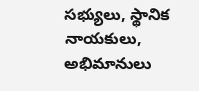సభ్యులు, స్థానిక నాయకులు, అభిమానులు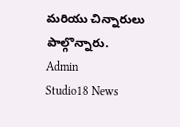మరియు చిన్నారులు పాల్గొన్నారు.
Admin
Studio18 News